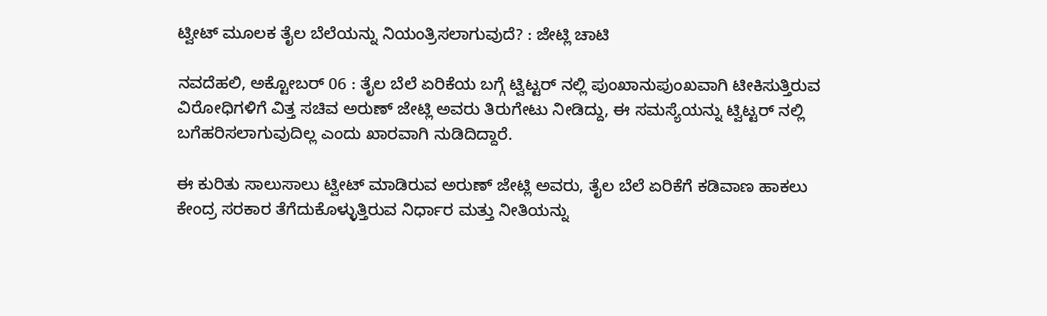ಟ್ವೀಟ್ ಮೂಲಕ ತೈಲ ಬೆಲೆಯನ್ನು ನಿಯಂತ್ರಿಸಲಾಗುವುದೆ? : ಜೇಟ್ಲಿ ಚಾಟಿ

ನವದೆಹಲಿ, ಅಕ್ಟೋಬರ್ 06 : ತೈಲ ಬೆಲೆ ಏರಿಕೆಯ ಬಗ್ಗೆ ಟ್ವಿಟ್ಟರ್ ನಲ್ಲಿ ಪುಂಖಾನುಪುಂಖವಾಗಿ ಟೀಕಿಸುತ್ತಿರುವ ವಿರೋಧಿಗಳಿಗೆ ವಿತ್ತ ಸಚಿವ ಅರುಣ್ ಜೇಟ್ಲಿ ಅವರು ತಿರುಗೇಟು ನೀಡಿದ್ದು, ಈ ಸಮಸ್ಯೆಯನ್ನು ಟ್ವಿಟ್ಟರ್ ನಲ್ಲಿ ಬಗೆಹರಿಸಲಾಗುವುದಿಲ್ಲ ಎಂದು ಖಾರವಾಗಿ ನುಡಿದಿದ್ದಾರೆ.

ಈ ಕುರಿತು ಸಾಲುಸಾಲು ಟ್ವೀಟ್ ಮಾಡಿರುವ ಅರುಣ್ ಜೇಟ್ಲಿ ಅವರು, ತೈಲ ಬೆಲೆ ಏರಿಕೆಗೆ ಕಡಿವಾಣ ಹಾಕಲು ಕೇಂದ್ರ ಸರಕಾರ ತೆಗೆದುಕೊಳ್ಳುತ್ತಿರುವ ನಿರ್ಧಾರ ಮತ್ತು ನೀತಿಯನ್ನು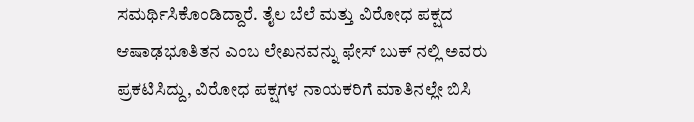ಸಮರ್ಥಿಸಿಕೊಂಡಿದ್ದಾರೆ. ತೈಲ ಬೆಲೆ ಮತ್ತು ವಿರೋಧ ಪಕ್ಷದ ಆಷಾಢಭೂತಿತನ ಎಂಬ ಲೇಖನವನ್ನು ಫೇಸ್ ಬುಕ್ ನಲ್ಲಿ ಅವರು ಪ್ರಕಟಿಸಿದ್ದು, ವಿರೋಧ ಪಕ್ಷಗಳ ನಾಯಕರಿಗೆ ಮಾತಿನಲ್ಲೇ ಬಿಸಿ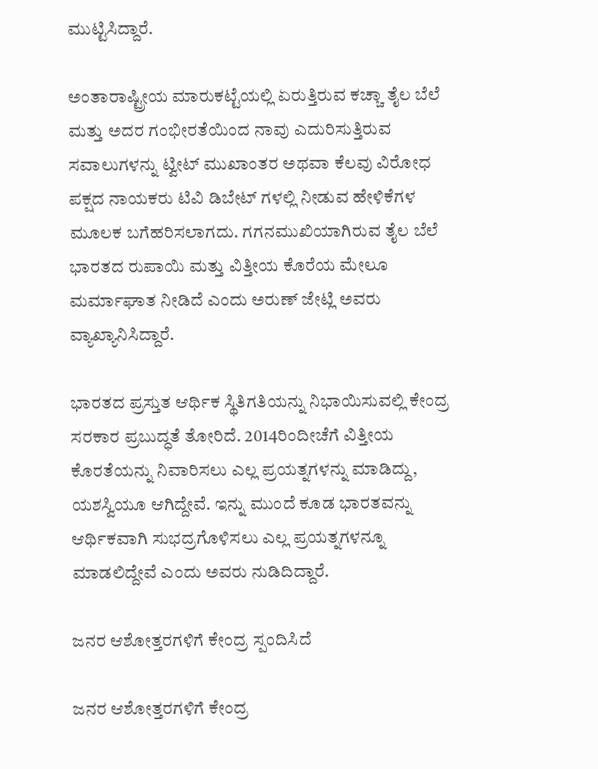ಮುಟ್ಟಿಸಿದ್ದಾರೆ.

ಅಂತಾರಾಷ್ಟ್ರೀಯ ಮಾರುಕಟ್ಟೆಯಲ್ಲಿ ಏರುತ್ತಿರುವ ಕಚ್ಚಾ ತೈಲ ಬೆಲೆ ಮತ್ತು ಅದರ ಗಂಭೀರತೆಯಿಂದ ನಾವು ಎದುರಿಸುತ್ತಿರುವ ಸವಾಲುಗಳನ್ನು ಟ್ವೀಟ್ ಮುಖಾಂತರ ಅಥವಾ ಕೆಲವು ವಿರೋಧ ಪಕ್ಷದ ನಾಯಕರು ಟಿವಿ ಡಿಬೇಟ್ ಗಳಲ್ಲಿ ನೀಡುವ ಹೇಳಿಕೆಗಳ ಮೂಲಕ ಬಗೆಹರಿಸಲಾಗದು. ಗಗನಮುಖಿಯಾಗಿರುವ ತೈಲ ಬೆಲೆ ಭಾರತದ ರುಪಾಯಿ ಮತ್ತು ವಿತ್ತೀಯ ಕೊರೆಯ ಮೇಲೂ ಮರ್ಮಾಘಾತ ನೀಡಿದೆ ಎಂದು ಅರುಣ್ ಜೇಟ್ಲಿ ಅವರು ವ್ಯಾಖ್ಯಾನಿಸಿದ್ದಾರೆ.

ಭಾರತದ ಪ್ರಸ್ತುತ ಆರ್ಥಿಕ ಸ್ಥಿತಿಗತಿಯನ್ನು ನಿಭಾಯಿಸುವಲ್ಲಿ ಕೇಂದ್ರ ಸರಕಾರ ಪ್ರಬುದ್ಧತೆ ತೋರಿದೆ. 2014ರಿಂದೀಚೆಗೆ ವಿತ್ತೀಯ ಕೊರತೆಯನ್ನು ನಿವಾರಿಸಲು ಎಲ್ಲ ಪ್ರಯತ್ನಗಳನ್ನು ಮಾಡಿದ್ದು, ಯಶಸ್ವಿಯೂ ಆಗಿದ್ದೇವೆ. ಇನ್ನು ಮುಂದೆ ಕೂಡ ಭಾರತವನ್ನು ಆರ್ಥಿಕವಾಗಿ ಸುಭದ್ರಗೊಳಿಸಲು ಎಲ್ಲ ಪ್ರಯತ್ನಗಳನ್ನೂ ಮಾಡಲಿದ್ದೇವೆ ಎಂದು ಅವರು ನುಡಿದಿದ್ದಾರೆ.

ಜನರ ಆಶೋತ್ತರಗಳಿಗೆ ಕೇಂದ್ರ ಸ್ಪಂದಿಸಿದೆ

ಜನರ ಆಶೋತ್ತರಗಳಿಗೆ ಕೇಂದ್ರ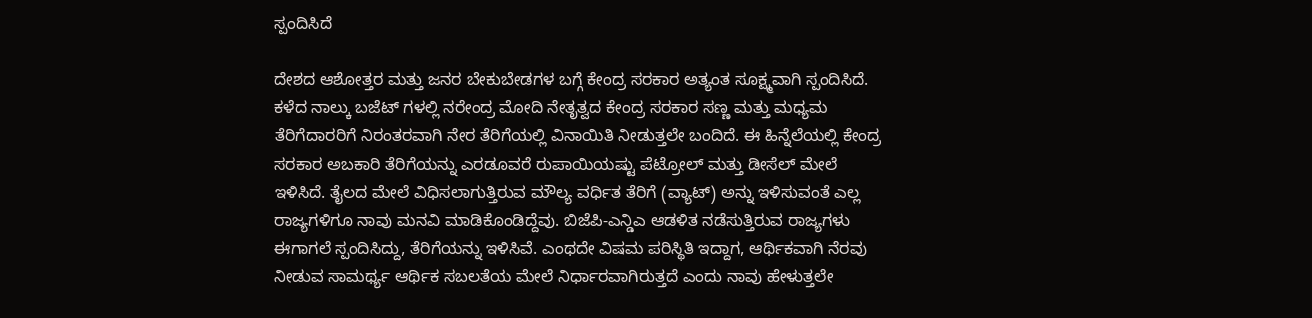ಸ್ಪಂದಿಸಿದೆ

ದೇಶದ ಆಶೋತ್ತರ ಮತ್ತು ಜನರ ಬೇಕುಬೇಡಗಳ ಬಗ್ಗೆ ಕೇಂದ್ರ ಸರಕಾರ ಅತ್ಯಂತ ಸೂಕ್ಷ್ಮವಾಗಿ ಸ್ಪಂದಿಸಿದೆ. ಕಳೆದ ನಾಲ್ಕು ಬಜೆಟ್ ಗಳಲ್ಲಿ ನರೇಂದ್ರ ಮೋದಿ ನೇತೃತ್ವದ ಕೇಂದ್ರ ಸರಕಾರ ಸಣ್ಣ ಮತ್ತು ಮಧ್ಯಮ ತೆರಿಗೆದಾರರಿಗೆ ನಿರಂತರವಾಗಿ ನೇರ ತೆರಿಗೆಯಲ್ಲಿ ವಿನಾಯಿತಿ ನೀಡುತ್ತಲೇ ಬಂದಿದೆ. ಈ ಹಿನ್ನೆಲೆಯಲ್ಲಿ ಕೇಂದ್ರ ಸರಕಾರ ಅಬಕಾರಿ ತೆರಿಗೆಯನ್ನು ಎರಡೂವರೆ ರುಪಾಯಿಯಷ್ಟು ಪೆಟ್ರೋಲ್ ಮತ್ತು ಡೀಸೆಲ್ ಮೇಲೆ ಇಳಿಸಿದೆ. ತೈಲದ ಮೇಲೆ ವಿಧಿಸಲಾಗುತ್ತಿರುವ ಮೌಲ್ಯ ವರ್ಧಿತ ತೆರಿಗೆ (ವ್ಯಾಟ್) ಅನ್ನು ಇಳಿಸುವಂತೆ ಎಲ್ಲ ರಾಜ್ಯಗಳಿಗೂ ನಾವು ಮನವಿ ಮಾಡಿಕೊಂಡಿದ್ದೆವು. ಬಿಜೆಪಿ-ಎನ್ಡಿಎ ಆಡಳಿತ ನಡೆಸುತ್ತಿರುವ ರಾಜ್ಯಗಳು ಈಗಾಗಲೆ ಸ್ಪಂದಿಸಿದ್ದು, ತೆರಿಗೆಯನ್ನು ಇಳಿಸಿವೆ. ಎಂಥದೇ ವಿಷಮ ಪರಿಸ್ಥಿತಿ ಇದ್ದಾಗ, ಆರ್ಥಿಕವಾಗಿ ನೆರವು ನೀಡುವ ಸಾಮರ್ಥ್ಯ ಆರ್ಥಿಕ ಸಬಲತೆಯ ಮೇಲೆ ನಿರ್ಧಾರವಾಗಿರುತ್ತದೆ ಎಂದು ನಾವು ಹೇಳುತ್ತಲೇ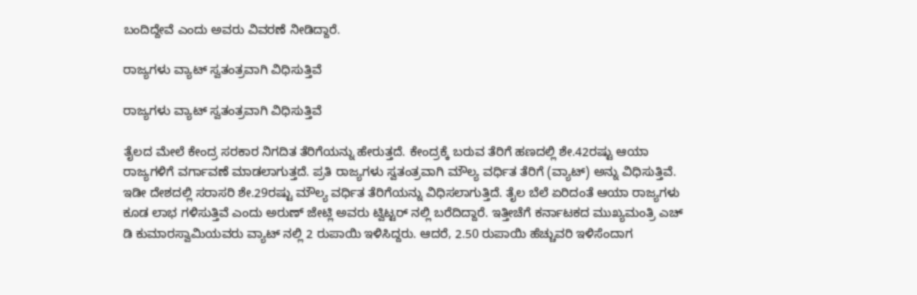ಬಂದಿದ್ದೇವೆ ಎಂದು ಅವರು ವಿವರಣೆ ನೀಡಿದ್ದಾರೆ.

ರಾಜ್ಯಗಳು ವ್ಯಾಟ್ ಸ್ವತಂತ್ರವಾಗಿ ವಿಧಿಸುತ್ತಿವೆ

ರಾಜ್ಯಗಳು ವ್ಯಾಟ್ ಸ್ವತಂತ್ರವಾಗಿ ವಿಧಿಸುತ್ತಿವೆ

ತೈಲದ ಮೇಲೆ ಕೇಂದ್ರ ಸರಕಾರ ನಿಗದಿತ ತೆರಿಗೆಯನ್ನು ಹೇರುತ್ತದೆ. ಕೇಂದ್ರಕ್ಕೆ ಬರುವ ತೆರಿಗೆ ಹಣದಲ್ಲಿ ಶೇ.42ರಷ್ಟು ಆಯಾ ರಾಜ್ಯಗಳಿಗೆ ವರ್ಗಾವಣೆ ಮಾಡಲಾಗುತ್ತದೆ. ಪ್ರತಿ ರಾಜ್ಯಗಳು ಸ್ವತಂತ್ರವಾಗಿ ಮೌಲ್ಯ ವರ್ಧಿತ ತೆರಿಗೆ (ವ್ಯಾಟ್) ಅನ್ನು ವಿಧಿಸುತ್ತಿವೆ. ಇಡೀ ದೇಶದಲ್ಲಿ ಸರಾಸರಿ ಶೇ.29ರಷ್ಟು ಮೌಲ್ಯ ವರ್ಧಿತ ತೆರಿಗೆಯನ್ನು ವಿಧಿಸಲಾಗುತ್ತಿದೆ. ತೈಲ ಬೆಲೆ ಏರಿದಂತೆ ಆಯಾ ರಾಜ್ಯಗಳು ಕೂಡ ಲಾಭ ಗಳಿಸುತ್ತಿವೆ ಎಂದು ಅರುಣ್ ಜೇಟ್ಲಿ ಅವರು ಟ್ವಿಟ್ಟರ್ ನಲ್ಲಿ ಬರೆದಿದ್ದಾರೆ. ಇತ್ತೀಚೆಗೆ ಕರ್ನಾಟಕದ ಮುಖ್ಯಮಂತ್ರಿ ಎಚ್ ಡಿ ಕುಮಾರಸ್ವಾಮಿಯವರು ವ್ಯಾಟ್ ನಲ್ಲಿ 2 ರುಪಾಯಿ ಇಳಿಸಿದ್ದರು. ಆದರೆ, 2.50 ರುಪಾಯಿ ಹೆಚ್ಚುವರಿ ಇಳಿಸೆಂದಾಗ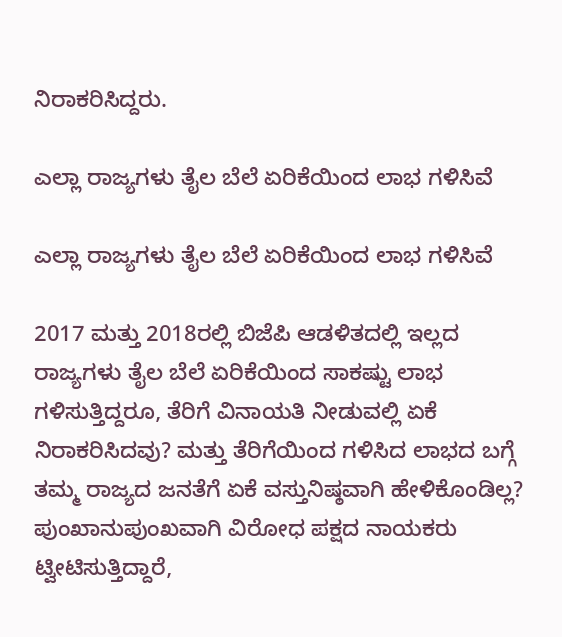ನಿರಾಕರಿಸಿದ್ದರು.

ಎಲ್ಲಾ ರಾಜ್ಯಗಳು ತೈಲ ಬೆಲೆ ಏರಿಕೆಯಿಂದ ಲಾಭ ಗಳಿಸಿವೆ

ಎಲ್ಲಾ ರಾಜ್ಯಗಳು ತೈಲ ಬೆಲೆ ಏರಿಕೆಯಿಂದ ಲಾಭ ಗಳಿಸಿವೆ

2017 ಮತ್ತು 2018ರಲ್ಲಿ ಬಿಜೆಪಿ ಆಡಳಿತದಲ್ಲಿ ಇಲ್ಲದ ರಾಜ್ಯಗಳು ತೈಲ ಬೆಲೆ ಏರಿಕೆಯಿಂದ ಸಾಕಷ್ಟು ಲಾಭ ಗಳಿಸುತ್ತಿದ್ದರೂ, ತೆರಿಗೆ ವಿನಾಯತಿ ನೀಡುವಲ್ಲಿ ಏಕೆ ನಿರಾಕರಿಸಿದವು? ಮತ್ತು ತೆರಿಗೆಯಿಂದ ಗಳಿಸಿದ ಲಾಭದ ಬಗ್ಗೆ ತಮ್ಮ ರಾಜ್ಯದ ಜನತೆಗೆ ಏಕೆ ವಸ್ತುನಿಷ್ಠವಾಗಿ ಹೇಳಿಕೊಂಡಿಲ್ಲ? ಪುಂಖಾನುಪುಂಖವಾಗಿ ವಿರೋಧ ಪಕ್ಷದ ನಾಯಕರು ಟ್ವೀಟಿಸುತ್ತಿದ್ದಾರೆ,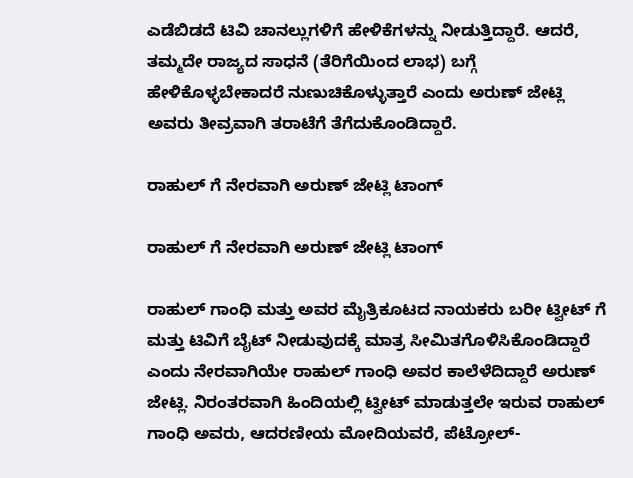ಎಡೆಬಿಡದೆ ಟಿವಿ ಚಾನಲ್ಲುಗಳಿಗೆ ಹೇಳಿಕೆಗಳನ್ನು ನೀಡುತ್ತಿದ್ದಾರೆ. ಆದರೆ, ತಮ್ಮದೇ ರಾಜ್ಯದ ಸಾಧನೆ (ತೆರಿಗೆಯಿಂದ ಲಾಭ) ಬಗ್ಗೆ ಹೇಳಿಕೊಳ್ಳಬೇಕಾದರೆ ನುಣುಚಿಕೊಳ್ಳುತ್ತಾರೆ ಎಂದು ಅರುಣ್ ಜೇಟ್ಲಿ ಅವರು ತೀವ್ರವಾಗಿ ತರಾಟೆಗೆ ತೆಗೆದುಕೊಂಡಿದ್ದಾರೆ.

ರಾಹುಲ್ ಗೆ ನೇರವಾಗಿ ಅರುಣ್ ಜೇಟ್ಲಿ ಟಾಂಗ್

ರಾಹುಲ್ ಗೆ ನೇರವಾಗಿ ಅರುಣ್ ಜೇಟ್ಲಿ ಟಾಂಗ್

ರಾಹುಲ್ ಗಾಂಧಿ ಮತ್ತು ಅವರ ಮೈತ್ರಿಕೂಟದ ನಾಯಕರು ಬರೀ ಟ್ವೀಟ್ ಗೆ ಮತ್ತು ಟಿವಿಗೆ ಬೈಟ್ ನೀಡುವುದಕ್ಕೆ ಮಾತ್ರ ಸೀಮಿತಗೊಳಿಸಿಕೊಂಡಿದ್ದಾರೆ ಎಂದು ನೇರವಾಗಿಯೇ ರಾಹುಲ್ ಗಾಂಧಿ ಅವರ ಕಾಲೆಳೆದಿದ್ದಾರೆ ಅರುಣ್ ಜೇಟ್ಲಿ. ನಿರಂತರವಾಗಿ ಹಿಂದಿಯಲ್ಲಿ ಟ್ವೀಟ್ ಮಾಡುತ್ತಲೇ ಇರುವ ರಾಹುಲ್ ಗಾಂಧಿ ಅವರು, ಆದರಣೀಯ ಮೋದಿಯವರೆ, ಪೆಟ್ರೋಲ್-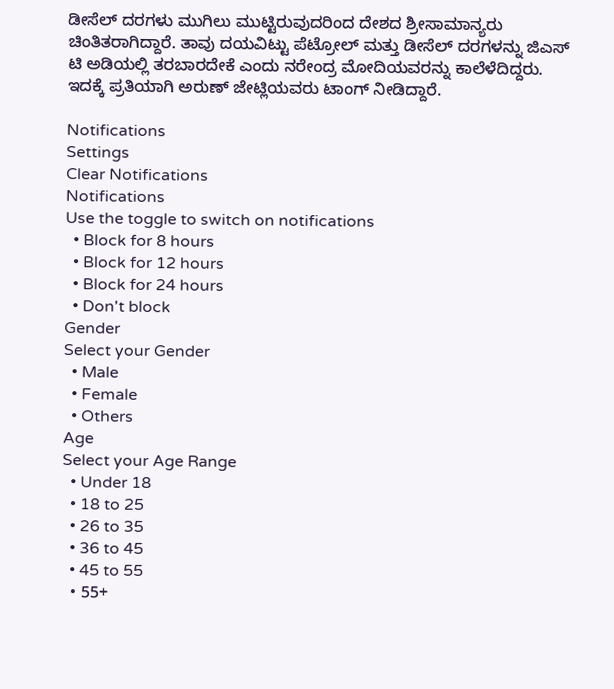ಡೀಸೆಲ್ ದರಗಳು ಮುಗಿಲು ಮುಟ್ಟಿರುವುದರಿಂದ ದೇಶದ ಶ್ರೀಸಾಮಾನ್ಯರು ಚಿಂತಿತರಾಗಿದ್ದಾರೆ. ತಾವು ದಯವಿಟ್ಟು ಪೆಟ್ರೋಲ್ ಮತ್ತು ಡೀಸೆಲ್ ದರಗಳನ್ನು ಜಿಎಸ್ ಟಿ ಅಡಿಯಲ್ಲಿ ತರಬಾರದೇಕೆ ಎಂದು ನರೇಂದ್ರ ಮೋದಿಯವರನ್ನು ಕಾಲೆಳೆದಿದ್ದರು. ಇದಕ್ಕೆ ಪ್ರತಿಯಾಗಿ ಅರುಣ್ ಜೇಟ್ಲಿಯವರು ಟಾಂಗ್ ನೀಡಿದ್ದಾರೆ.

Notifications
Settings
Clear Notifications
Notifications
Use the toggle to switch on notifications
  • Block for 8 hours
  • Block for 12 hours
  • Block for 24 hours
  • Don't block
Gender
Select your Gender
  • Male
  • Female
  • Others
Age
Select your Age Range
  • Under 18
  • 18 to 25
  • 26 to 35
  • 36 to 45
  • 45 to 55
  • 55+